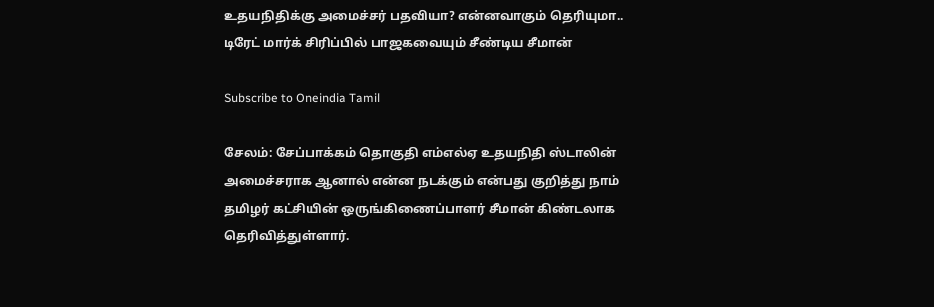உதயநிதிக்கு அமைச்சர் பதவியா? என்னவாகும் தெரியுமா.. டிரேட் மார்க் சிரிப்பில் பாஜகவையும் சீண்டிய சீமான்

Subscribe to Oneindia Tamil

சேலம்: சேப்பாக்கம் தொகுதி எம்எல்ஏ உதயநிதி ஸ்டாலின் அமைச்சராக ஆனால் என்ன நடக்கும் என்பது குறித்து நாம் தமிழர் கட்சியின் ஒருங்கிணைப்பாளர் சீமான் கிண்டலாக தெரிவித்துள்ளார்.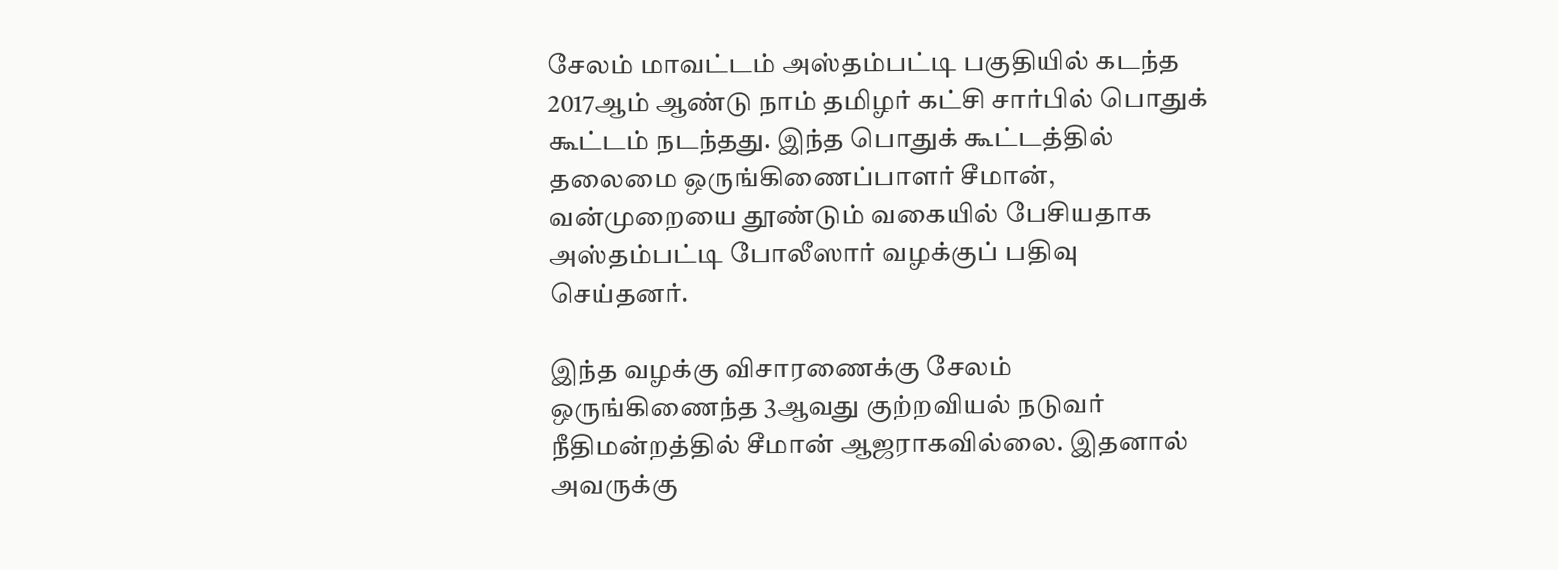சேலம் மாவட்டம் அஸ்தம்பட்டி பகுதியில் கடந்த 2017ஆம் ஆண்டு நாம் தமிழர் கட்சி சார்பில் பொதுக் கூட்டம் நடந்தது. இந்த பொதுக் கூட்டத்தில் தலைமை ஒருங்கிணைப்பாளர் சீமான், வன்முறையை தூண்டும் வகையில் பேசியதாக அஸ்தம்பட்டி போலீஸார் வழக்குப் பதிவு செய்தனர்.

இந்த வழக்கு விசாரணைக்கு சேலம் ஒருங்கிணைந்த 3ஆவது குற்றவியல் நடுவர் நீதிமன்றத்தில் சீமான் ஆஜராகவில்லை. இதனால் அவருக்கு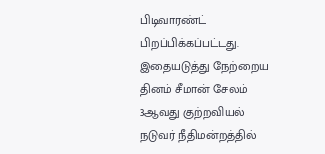பிடிவாரண்ட் பிறப்பிக்கப்பட்டது. இதையடுத்து நேற்றைய தினம் சீமான் சேலம் 3ஆவது குற்றவியல் நடுவர் நீதிமன்றத்தில்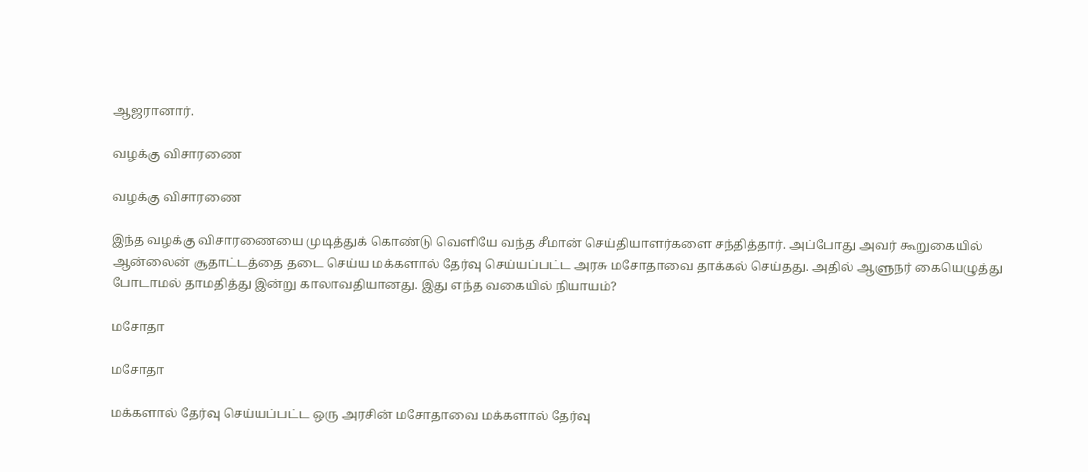ஆஜரானார்.

வழக்கு விசாரணை

வழக்கு விசாரணை

இந்த வழக்கு விசாரணையை முடித்துக் கொண்டு வெளியே வந்த சீமான் செய்தியாளர்களை சந்தித்தார். அப்போது அவர் கூறுகையில் ஆன்லைன் சூதாட்டத்தை தடை செய்ய மக்களால் தேர்வு செய்யப்பட்ட அரசு மசோதாவை தாக்கல் செய்தது. அதில் ஆளுநர் கையெழுத்து போடாமல் தாமதித்து இன்று காலாவதியானது. இது எந்த வகையில் நியாயம்?

மசோதா

மசோதா

மக்களால் தேர்வு செய்யப்பட்ட ஒரு அரசின் மசோதாவை மக்களால் தேர்வு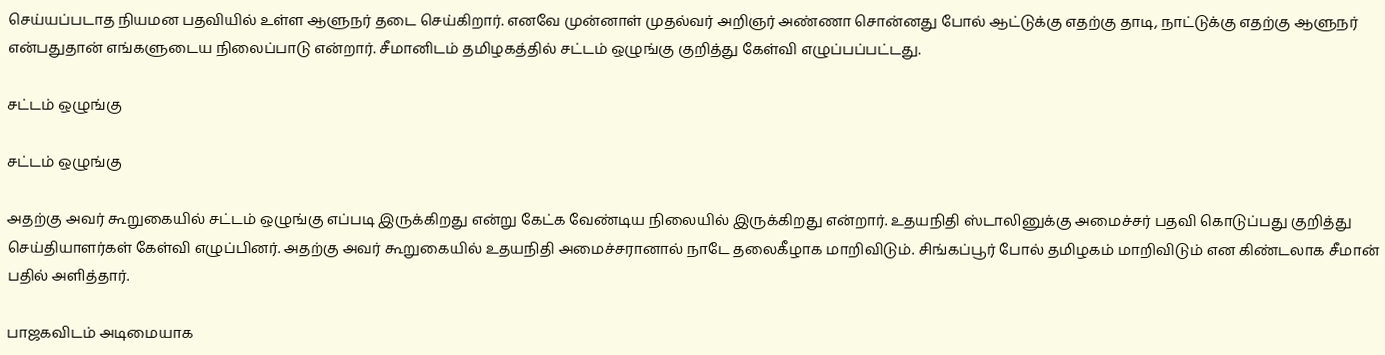செய்யப்படாத நியமன பதவியில் உள்ள ஆளுநர் தடை செய்கிறார். எனவே முன்னாள் முதல்வர் அறிஞர் அண்ணா சொன்னது போல் ஆட்டுக்கு எதற்கு தாடி, நாட்டுக்கு எதற்கு ஆளுநர் என்பதுதான் எங்களுடைய நிலைப்பாடு என்றார். சீமானிடம் தமிழகத்தில் சட்டம் ஒழுங்கு குறித்து கேள்வி எழுப்பப்பட்டது.

சட்டம் ஒழுங்கு

சட்டம் ஒழுங்கு

அதற்கு அவர் கூறுகையில் சட்டம் ஒழுங்கு எப்படி இருக்கிறது என்று கேட்க வேண்டிய நிலையில் இருக்கிறது என்றார். உதயநிதி ஸ்டாலினுக்கு அமைச்சர் பதவி கொடுப்பது குறித்து செய்தியாளர்கள் கேள்வி எழுப்பினர். அதற்கு அவர் கூறுகையில் உதயநிதி அமைச்சரானால் நாடே தலைகீழாக மாறிவிடும். சிங்கப்பூர் போல் தமிழகம் மாறிவிடும் என கிண்டலாக சீமான் பதில் அளித்தார்.

பாஜகவிடம் அடிமையாக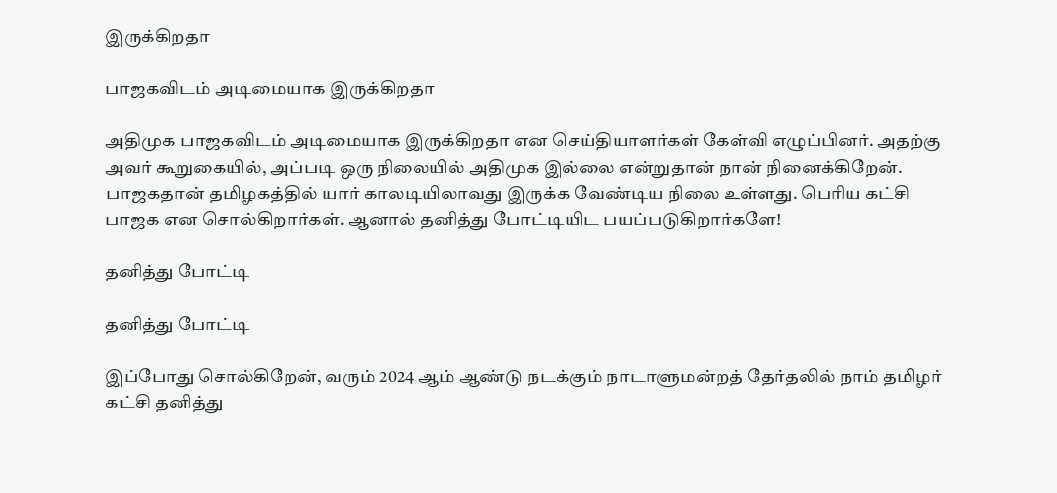இருக்கிறதா

பாஜகவிடம் அடிமையாக இருக்கிறதா

அதிமுக பாஜகவிடம் அடிமையாக இருக்கிறதா என செய்தியாளர்கள் கேள்வி எழுப்பினர். அதற்கு அவர் கூறுகையில், அப்படி ஒரு நிலையில் அதிமுக இல்லை என்றுதான் நான் நினைக்கிறேன். பாஜகதான் தமிழகத்தில் யார் காலடியிலாவது இருக்க வேண்டிய நிலை உள்ளது. பெரிய கட்சி பாஜக என சொல்கிறார்கள். ஆனால் தனித்து போட்டியிட பயப்படுகிறார்களே!

தனித்து போட்டி

தனித்து போட்டி

இப்போது சொல்கிறேன், வரும் 2024 ஆம் ஆண்டு நடக்கும் நாடாளுமன்றத் தேர்தலில் நாம் தமிழர் கட்சி தனித்து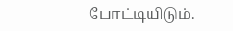போட்டியிடும்.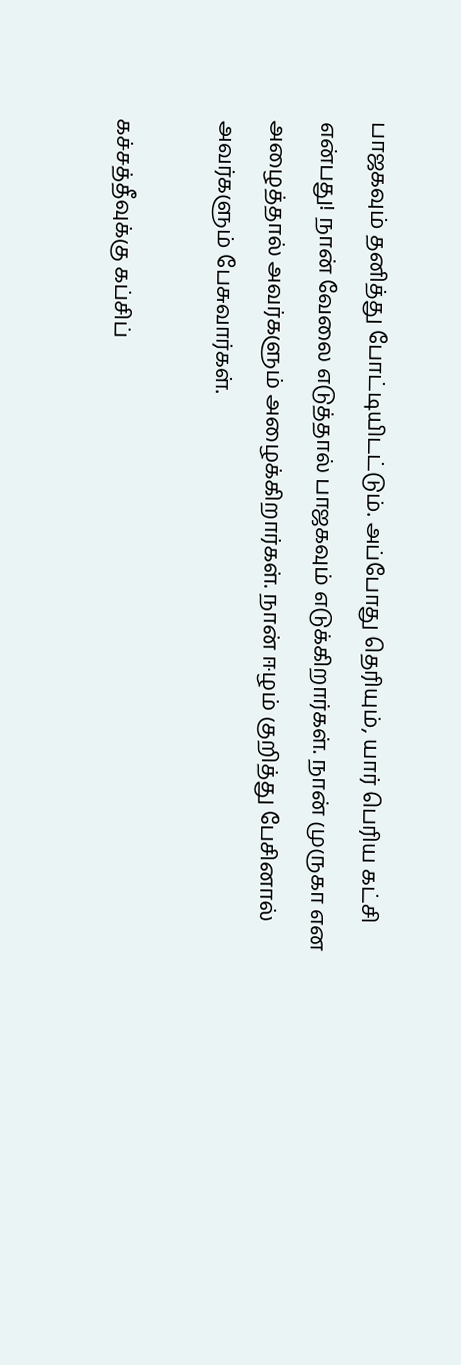பாஜகவும் தனித்து போட்டியிடட்டும். அப்போது தெரியும், யார் பெரிய கட்சி என்பது! நான் வேலை எடுத்தால் பாஜகவும் எடுக்கிறார்கள். நான் முருகா என அழைத்தால் அவர்களும் அழைக்கிறார்கள். நான் ஈழம் குறித்து பேசினால் அவர்களும் பேசுவார்கள்.

கச்சத்தீவுக்கு கப்சிப்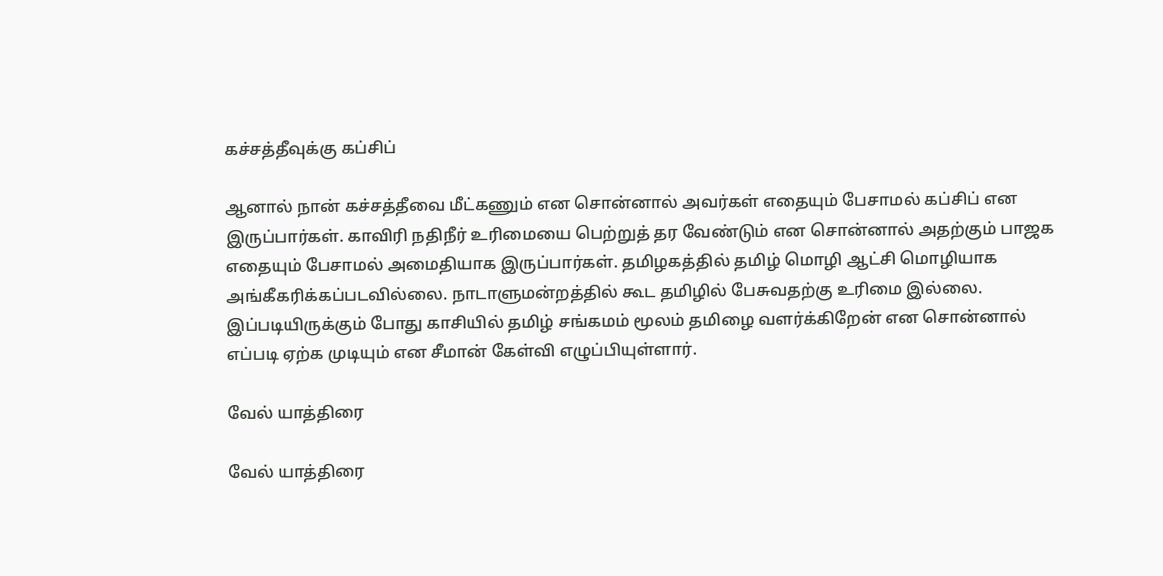கச்சத்தீவுக்கு கப்சிப்

ஆனால் நான் கச்சத்தீவை மீட்கணும் என சொன்னால் அவர்கள் எதையும் பேசாமல் கப்சிப் என இருப்பார்கள். காவிரி நதிநீர் உரிமையை பெற்றுத் தர வேண்டும் என சொன்னால் அதற்கும் பாஜக எதையும் பேசாமல் அமைதியாக இருப்பார்கள். தமிழகத்தில் தமிழ் மொழி ஆட்சி மொழியாக அங்கீகரிக்கப்படவில்லை. நாடாளுமன்றத்தில் கூட தமிழில் பேசுவதற்கு உரிமை இல்லை. இப்படியிருக்கும் போது காசியில் தமிழ் சங்கமம் மூலம் தமிழை வளர்க்கிறேன் என சொன்னால் எப்படி ஏற்க முடியும் என சீமான் கேள்வி எழுப்பியுள்ளார்.

வேல் யாத்திரை

வேல் யாத்திரை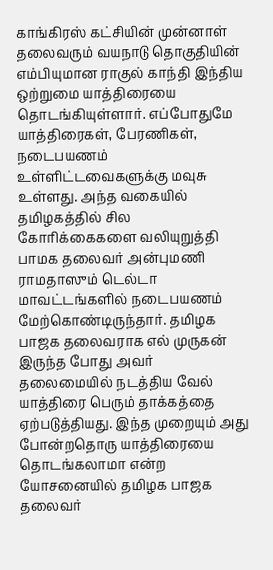காங்கிரஸ் கட்சியின் முன்னாள் தலைவரும் வயநாடு தொகுதியின் எம்பியுமான ராகுல் காந்தி இந்திய ஒற்றுமை யாத்திரையை தொடங்கியுள்ளார். எப்போதுமே யாத்திரைகள், பேரணிகள், நடைபயணம் உள்ளிட்டவைகளுக்கு மவுசு உள்ளது. அந்த வகையில் தமிழகத்தில் சில கோரிக்கைகளை வலியுறுத்தி பாமக தலைவர் அன்புமணி ராமதாஸும் டெல்டா மாவட்டங்களில் நடைபயணம் மேற்கொண்டிருந்தார். தமிழக பாஜக தலைவராக எல் முருகன் இருந்த போது அவர் தலைமையில் நடத்திய வேல் யாத்திரை பெரும் தாக்கத்தை ஏற்படுத்தியது. இந்த முறையும் அது போன்றதொரு யாத்திரையை தொடங்கலாமா என்ற யோசனையில் தமிழக பாஜக தலைவர்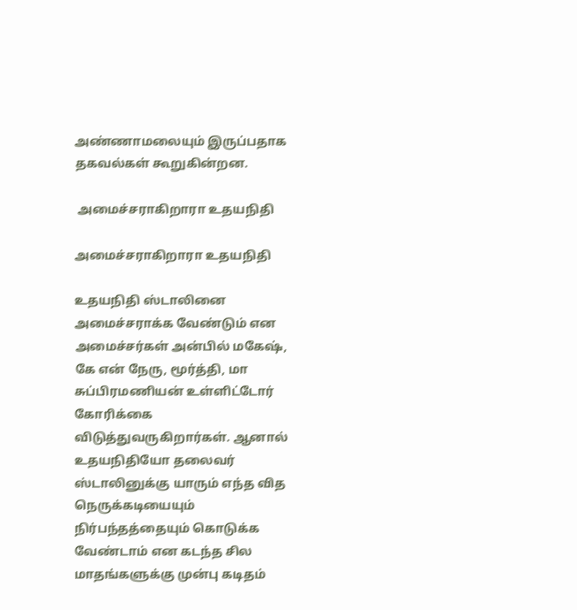அண்ணாமலையும் இருப்பதாக தகவல்கள் கூறுகின்றன.

 அமைச்சராகிறாரா உதயநிதி

அமைச்சராகிறாரா உதயநிதி

உதயநிதி ஸ்டாலினை அமைச்சராக்க வேண்டும் என அமைச்சர்கள் அன்பில் மகேஷ், கே என் நேரு, மூர்த்தி, மா சுப்பிரமணியன் உள்ளிட்டோர் கோரிக்கை விடுத்துவருகிறார்கள். ஆனால் உதயநிதியோ தலைவர் ஸ்டாலினுக்கு யாரும் எந்த வித நெருக்கடியையும் நிர்பந்தத்தையும் கொடுக்க வேண்டாம் என கடந்த சில மாதங்களுக்கு முன்பு கடிதம்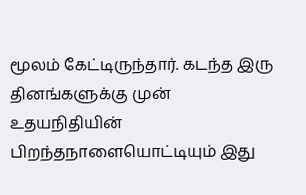மூலம் கேட்டிருந்தார். கடந்த இரு தினங்களுக்கு முன் உதயநிதியின் பிறந்தநாளையொட்டியும் இது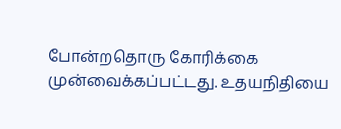போன்றதொரு கோரிக்கை முன்வைக்கப்பட்டது. உதயநிதியை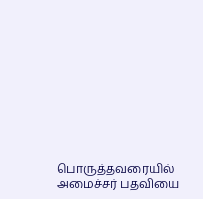பொருத்தவரையில் அமைச்சர் பதவியை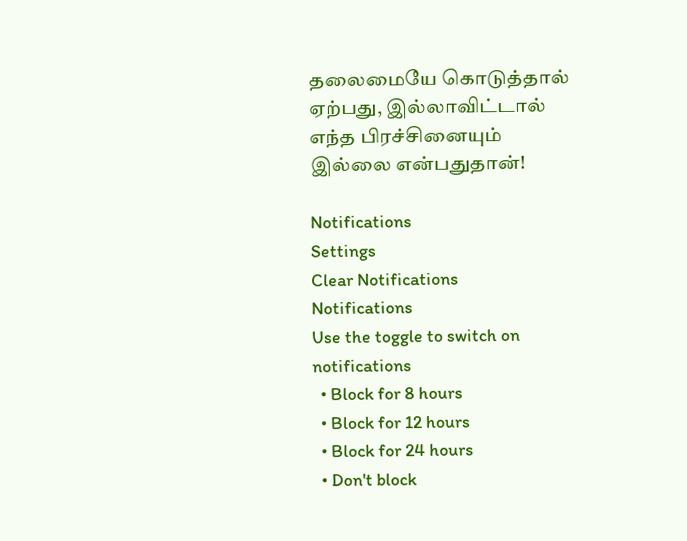தலைமையே கொடுத்தால் ஏற்பது, இல்லாவிட்டால் எந்த பிரச்சினையும் இல்லை என்பதுதான்!

Notifications
Settings
Clear Notifications
Notifications
Use the toggle to switch on notifications
  • Block for 8 hours
  • Block for 12 hours
  • Block for 24 hours
  • Don't block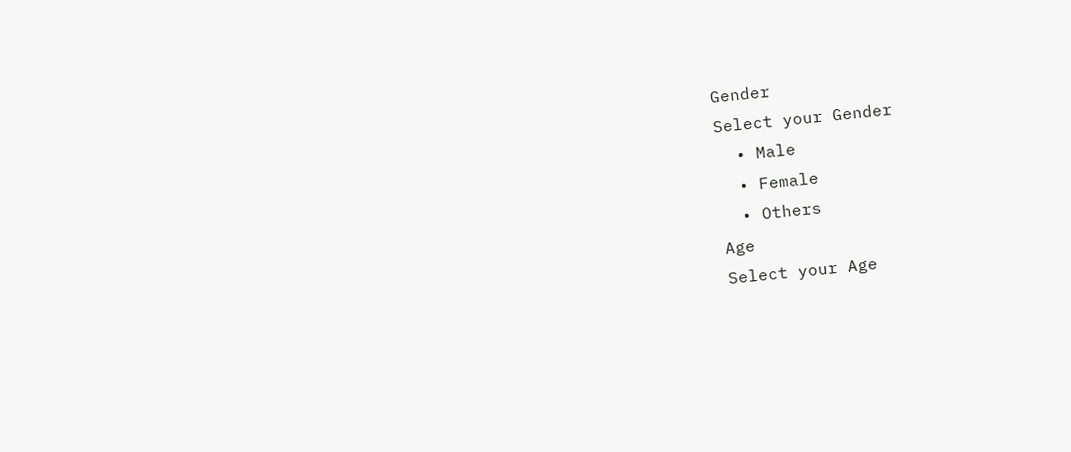Gender
Select your Gender
  • Male
  • Female
  • Others
Age
Select your Age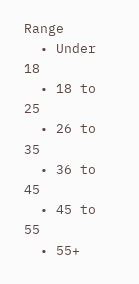Range
  • Under 18
  • 18 to 25
  • 26 to 35
  • 36 to 45
  • 45 to 55
  • 55+